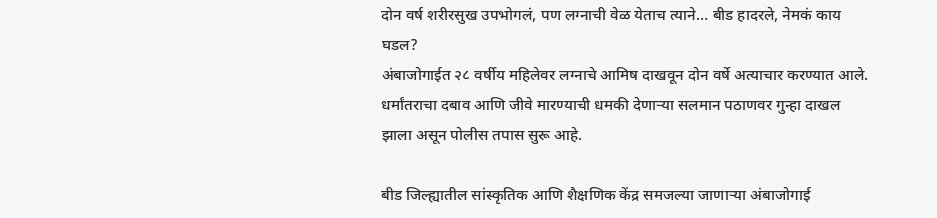दोन वर्ष शरीरसुख उपभोगलं, पण लग्नाची वेळ येताच त्याने… बीड हादरले, नेमकं काय घडल?
अंबाजोगाईत २८ वर्षीय महिलेवर लग्नाचे आमिष दाखवून दोन वर्षे अत्याचार करण्यात आले. धर्मांतराचा दबाव आणि जीवे मारण्याची धमकी देणाऱ्या सलमान पठाणवर गुन्हा दाखल झाला असून पोलीस तपास सुरू आहे.

बीड जिल्ह्यातील सांस्कृतिक आणि शैक्षणिक केंद्र समजल्या जाणाऱ्या अंबाजोगाई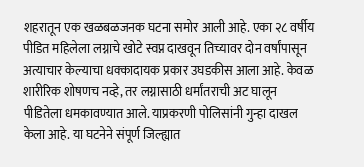शहरातून एक खळबळजनक घटना समोर आली आहे. एका २८ वर्षीय पीडित महिलेला लग्नाचे खोटे स्वप्न दाखवून तिच्यावर दोन वर्षांपासून अत्याचार केल्याचा धक्कादायक प्रकार उघडकीस आला आहे. केवळ शारीरिक शोषणच नव्हे, तर लग्नासाठी धर्मांतराची अट घालून पीडितेला धमकावण्यात आले. याप्रकरणी पोलिसांनी गुन्हा दाखल केला आहे. या घटनेने संपूर्ण जिल्ह्यात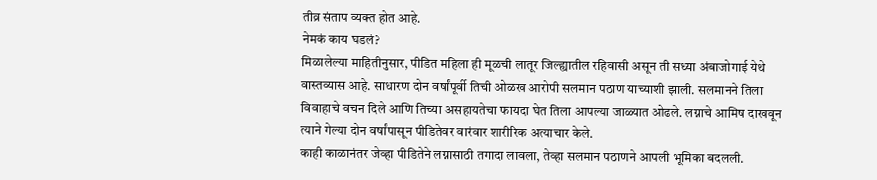तीव्र संताप व्यक्त होत आहे.
नेमकं काय घडलं?
मिळालेल्या माहितीनुसार, पीडित महिला ही मूळची लातूर जिल्ह्यातील रहिवासी असून ती सध्या अंबाजोगाई येथे वास्तव्यास आहे. साधारण दोन वर्षांपूर्वी तिची ओळख आरोपी सलमान पठाण याच्याशी झाली. सलमानने तिला विवाहाचे वचन दिले आणि तिच्या असहायतेचा फायदा घेत तिला आपल्या जाळ्यात ओढले. लग्नाचे आमिष दाखवून त्याने गेल्या दोन वर्षांपासून पीडितेवर वारंवार शारीरिक अत्याचार केले.
काही काळानंतर जेव्हा पीडितेने लग्नासाठी तगादा लावला, तेव्हा सलमान पठाणने आपली भूमिका बदलली.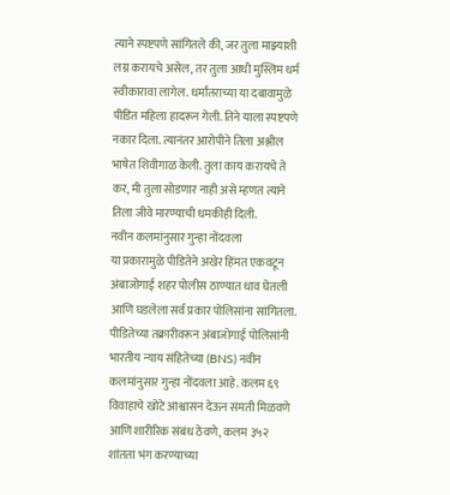त्याने स्पष्टपणे सांगितले की, जर तुला माझ्याशी लग्न करायचे असेल, तर तुला आधी मुस्लिम धर्म स्वीकारावा लागेल. धर्मांतराच्या या दबावामुळे पीडित महिला हादरून गेली. तिने याला स्पष्टपणे नकार दिला. त्यानंतर आरोपीने तिला अश्लील भाषेत शिवीगाळ केली. तुला काय करायचे ते कर, मी तुला सोडणार नाही असे म्हणत त्याने तिला जीवे मारण्याची धमकीही दिली.
नवीन कलमांनुसार गुन्हा नोंदवला
या प्रकारामुळे पीडितेने अखेर हिंमत एकवटून अंबाजोगाई शहर पोलीस ठाण्यात धाव घेतली आणि घडलेला सर्व प्रकार पोलिसांना सांगितला. पीडितेच्या तक्रारीवरून अंबाजोगाई पोलिसांनी भारतीय न्याय संहितेच्या (BNS) नवीन कलमांनुसार गुन्हा नोंदवला आहे. कलम ६९ विवाहाचे खोटे आश्वासन देऊन संमती मिळवणे आणि शारीरिक संबंध ठेवणे, कलम ३५२ शांतता भंग करण्याच्या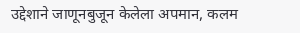उद्देशाने जाणूनबुजून केलेला अपमान, कलम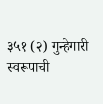३५१ (२) गुन्हेगारी स्वरूपाची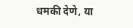धमकी देणे, या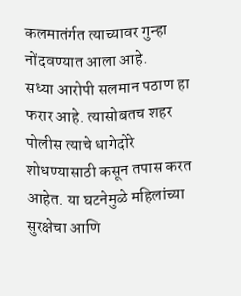कलमातंर्गत त्याच्यावर गुन्हा नोंदवण्यात आला आहे.
सध्या आरोपी सलमान पठाण हा फरार आहे. त्यासोबतच शहर पोलीस त्याचे धागेदोरे शोधण्यासाठी कसून तपास करत आहेत. या घटनेमुळे महिलांच्या सुरक्षेचा आणि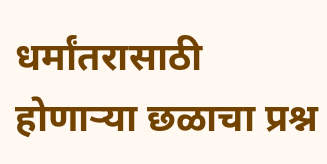धर्मांतरासाठी होणाऱ्या छळाचा प्रश्न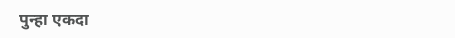पुन्हा एकदा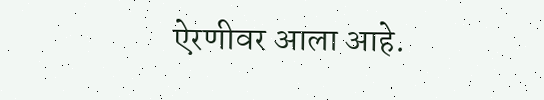ऐरणीवर आला आहे.